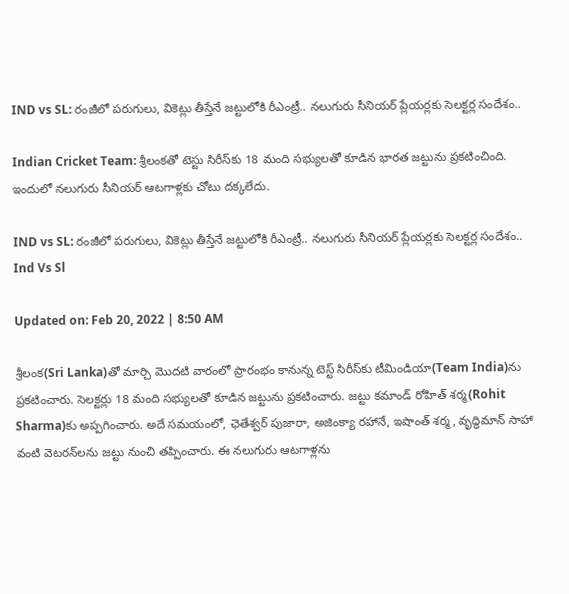IND vs SL: రంజీలో పరుగులు, వికెట్లు తీస్తేనే జట్టులోకి రీఎంట్రీ.. నలుగురు సీనియర్‌ ప్లేయర్లకు సెలక్టర్ల సందేశం..

Indian Cricket Team: శ్రీలంకతో టెస్టు సిరీస్‌కు 18 మంది సభ్యులతో కూడిన భారత జట్టును ప్రకటించింది. ఇందులో నలుగురు సీనియర్ ఆటగాళ్లకు చోటు దక్కలేదు.

IND vs SL: రంజీలో పరుగులు, వికెట్లు తీస్తేనే జట్టులోకి రీఎంట్రీ.. నలుగురు సీనియర్‌ ప్లేయర్లకు సెలక్టర్ల సందేశం..
Ind Vs Sl

Updated on: Feb 20, 2022 | 8:50 AM

శ్రీలంక(Sri Lanka)తో మార్చి మొదటి వారంలో ప్రారంభం కానున్న టెస్ట్ సిరీస్‌కు టీమిండియా(Team India)ను ప్రకటించారు. సెలక్టర్లు 18 మంది సభ్యులతో కూడిన జట్టును ప్రకటించారు. జట్టు కమాండ్ రోహిత్ శర్మ(Rohit Sharma)కు అప్పగించారు. అదే సమయంలో, ఛెతేశ్వర్ పుజారా, అజింక్యా రహానే, ఇషాంత్ శర్మ, వృద్ధిమాన్ సాహా వంటి వెటరన్‌లను జట్టు నుంచి తప్పించారు. ఈ నలుగురు ఆటగాళ్లను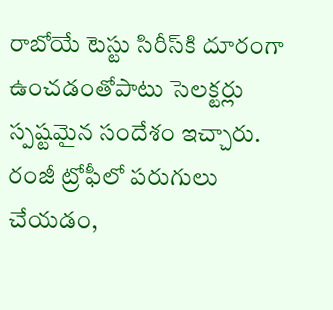రాబోయే టెస్టు సిరీస్‌కి దూరంగా ఉంచడంతోపాటు సెలక్టర్లు స్పష్టమైన సందేశం ఇచ్చారు. రంజీ ట్రోఫీలో పరుగులు చేయడం,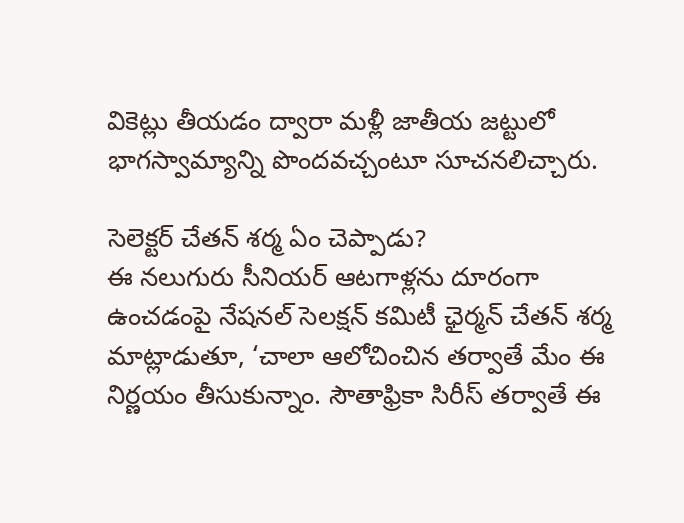వికెట్లు తీయడం ద్వారా మళ్లీ జాతీయ జట్టులో భాగస్వామ్యాన్ని పొందవచ్చంటూ సూచనలిచ్చారు.

సెలెక్టర్ చేతన్ శర్మ ఏం చెప్పాడు?
ఈ నలుగురు సీనియర్ ఆటగాళ్లను దూరంగా ఉంచడంపై నేషనల్ సెలక్షన్ కమిటీ ఛైర్మన్ చేతన్ శర్మ మాట్లాడుతూ, ‘చాలా ఆలోచించిన తర్వాతే మేం ఈ నిర్ణయం తీసుకున్నాం. సౌతాఫ్రికా సిరీస్ తర్వాతే ఈ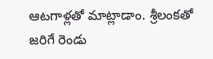ఆటగాళ్లతో మాట్లాడాం. శ్రీలంకతో జరిగే రెండు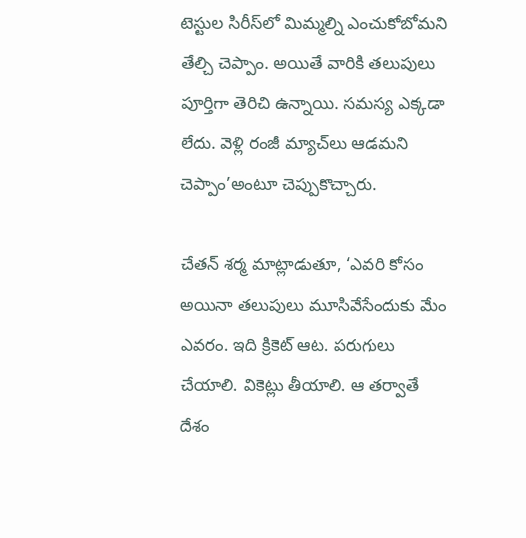టెస్టుల సిరీస్‌లో మిమ్మల్ని ఎంచుకోబోమని తేల్చి చెప్పాం. అయితే వారికి తలుపులు పూర్తిగా తెరిచి ఉన్నాయి. సమస్య ఎక్కడా లేదు. వెళ్లి రంజీ మ్యాచ్‌లు ఆడమని చెప్పాం’అంటూ చెప్పుకొచ్చారు.

చేతన్ శర్మ మాట్లాడుతూ, ‘ఎవరి కోసం అయినా తలుపులు మూసివేసేందుకు మేం ఎవరం. ఇది క్రికెట్ ఆట. పరుగులు చేయాలి. వికెట్లు తీయాలి. ఆ తర్వాతే దేశం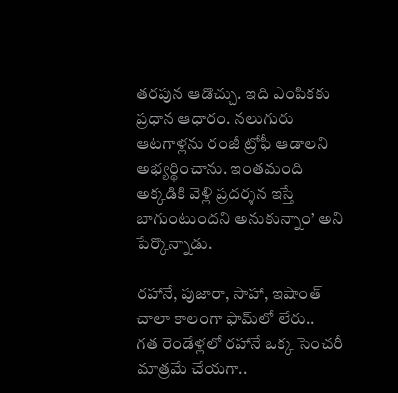తరపున ఆడొచ్చు. ఇది ఎంపికకు ప్రధాన ఆధారం. నలుగురు ఆటగాళ్లను రంజీ ట్రోఫీ ఆడాలని అభ్యర్థించాను. ఇంతమంది అక్కడికి వెళ్లి ప్రదర్శన ఇస్తే బాగుంటుందని అనుకున్నాం’ అని పేర్కొన్నాడు.

రహానే, పుజారా, సాహా, ఇషాంత్ చాలా కాలంగా ఫామ్‌లో లేరు..
గత రెండేళ్లలో రహానే ఒక్క సెంచరీ మాత్రమే చేయగా..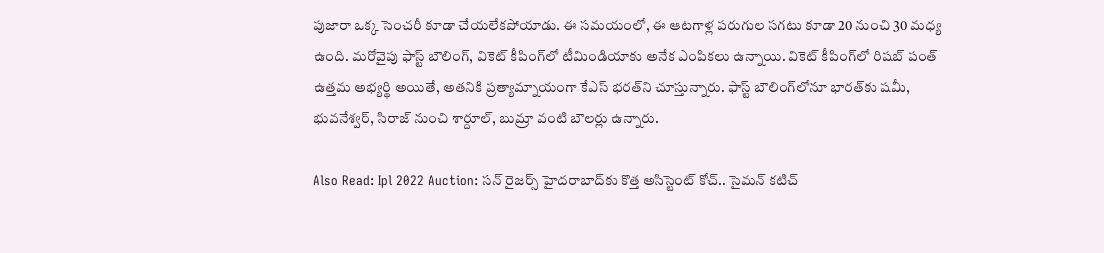పుజారా ఒక్క సెంచరీ కూడా చేయలేకపోయాడు. ఈ సమయంలో, ఈ ఆటగాళ్ల పరుగుల సగటు కూడా 20 నుంచి 30 మధ్య ఉంది. మరోవైపు ఫాస్ట్ బౌలింగ్, వికెట్ కీపింగ్‌లో టీమిండియాకు అనేక ఎంపికలు ఉన్నాయి. వికెట్ కీపింగ్‌లో రిషబ్ పంత్ ఉత్తమ అభ్యర్థి అయితే, అతనికి ప్రత్యామ్నాయంగా కేఎస్ భరత్‌ని చూస్తున్నారు. ఫాస్ట్ బౌలింగ్‌లోనూ భారత్‌కు షమీ, భువనేశ్వర్, సిరాజ్ నుంచి శార్దూల్, బుమ్రా వంటి బౌలర్లు ఉన్నారు.

Also Read: Ipl 2022 Auction: సన్‌ రైజర్స్‌ హైదరాబాద్‌కు కొత్త అసిస్టెంట్‌ కోచ్‌.. సైమన్‌ కటిచ్‌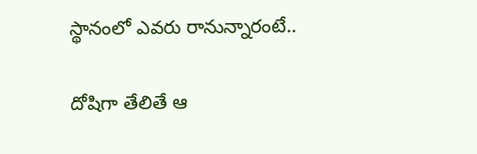స్థానంలో ఎవరు రానున్నారంటే..

దోషిగా తేలితే ఆ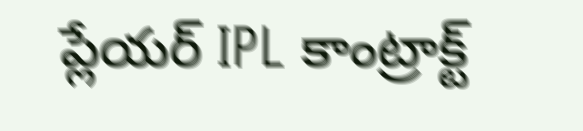ప్లేయర్‌ IPL కాంట్రాక్ట్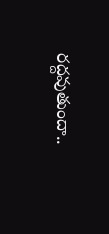రద్దవుతుందా..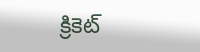క్రికెట్‌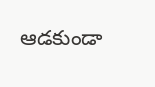ఆడకుండా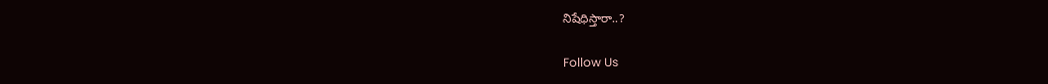నిషేధిస్తారా..?

Follow Us